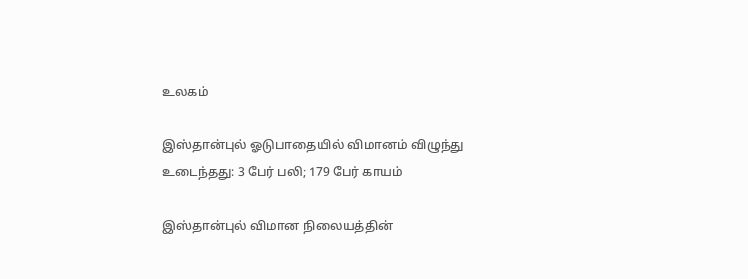உலகம்

இஸ்தான்புல் ஓடுபாதையில் விமானம் விழுந்து உடைந்தது: 3 பேர் பலி; 179 பேர் காயம்

இஸ்தான்புல் விமான நிலையத்தின்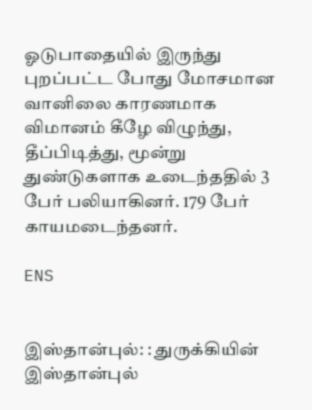ஓடுபாதையில் இருந்து புறப்பட்ட போது மோசமான வானிலை காரணமாக விமானம் கீழே விழுந்து, தீப்பிடித்து, மூன்று துண்டுகளாக உடைந்ததில் 3 பேர் பலியாகினர். 179 பேர் காயமடைந்தனர்.

ENS


இஸ்தான்புல்: : துருக்கியின் இஸ்தான்புல்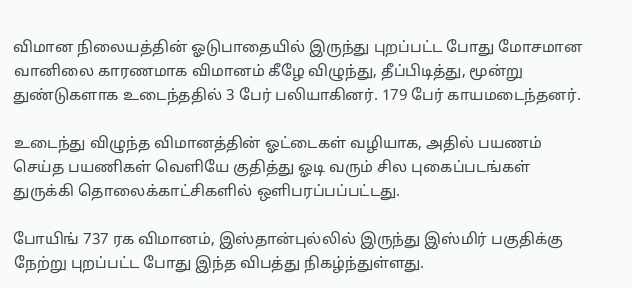விமான நிலையத்தின் ஓடுபாதையில் இருந்து புறப்பட்ட போது மோசமான வானிலை காரணமாக விமானம் கீழே விழுந்து, தீப்பிடித்து, மூன்று துண்டுகளாக உடைந்ததில் 3 பேர் பலியாகினர். 179 பேர் காயமடைந்தனர்.

உடைந்து விழுந்த விமானத்தின் ஓட்டைகள் வழியாக, அதில் பயணம் செய்த பயணிகள் வெளியே குதித்து ஓடி வரும் சில புகைப்படங்கள் துருக்கி தொலைக்காட்சிகளில் ஒளிபரப்பப்பட்டது.

போயிங் 737 ரக விமானம், இஸ்தான்புல்லில் இருந்து இஸ்மிர் பகுதிக்கு நேற்று புறப்பட்ட போது இந்த விபத்து நிகழ்ந்துள்ளது.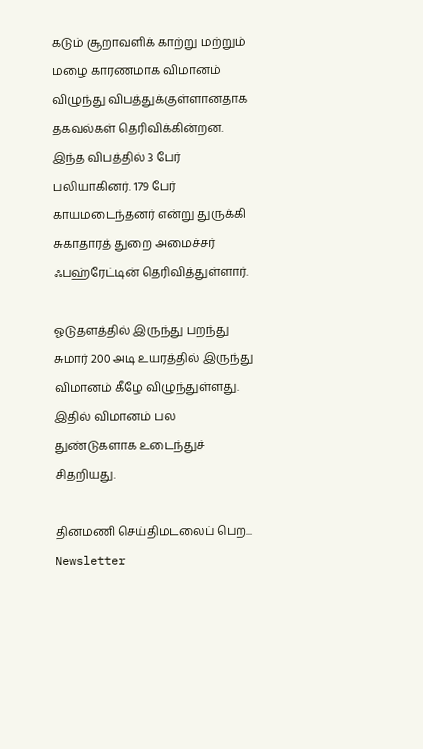கடும் சூறாவளிக் காற்று மற்றும் மழை காரணமாக விமானம் விழுந்து விபத்துக்குள்ளானதாக தகவல்கள் தெரிவிக்கின்றன. இந்த விபத்தில் 3 பேர் பலியாகினர். 179 பேர் காயமடைந்தனர் என்று துருக்கி சுகாதாரத் துறை அமைச்சர் ஃபஹ்ரேட்டின் தெரிவித்துள்ளார்.

ஓடுதளத்தில் இருந்து பறந்து சுமார் 200 அடி உயரத்தில் இருந்து விமானம் கீழே விழுந்துள்ளது. இதில் விமானம் பல துண்டுகளாக உடைந்துச் சிதறியது.

தினமணி செய்திமடலைப் பெற... Newsletter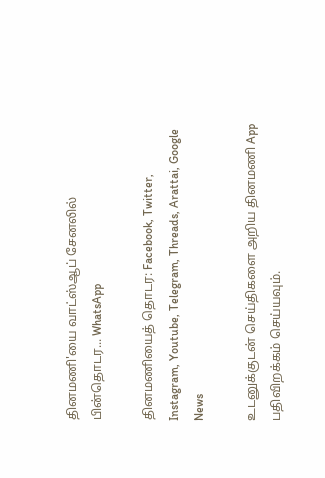தினமணி'யை வாட்ஸ்ஆப் சேனலில் பின்தொடர... WhatsApp

தினமணியைத் தொடர: Facebook, Twitter, Instagram, Youtube, Telegram, Threads, Arattai, Google News

உடனுக்குடன் செய்திகளை அறிய தினமணி App பதிவிறக்கம் செய்யவும்.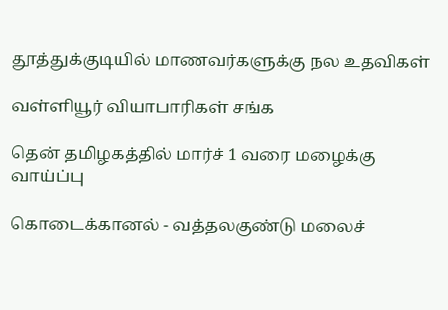தூத்துக்குடியில் மாணவர்களுக்கு நல உதவிகள்

வள்ளியூர் வியாபாரிகள் சங்க

தென் தமிழகத்தில் மார்ச் 1 வரை மழைக்கு வாய்ப்பு

கொடைக்கானல் - வத்தலகுண்டு மலைச்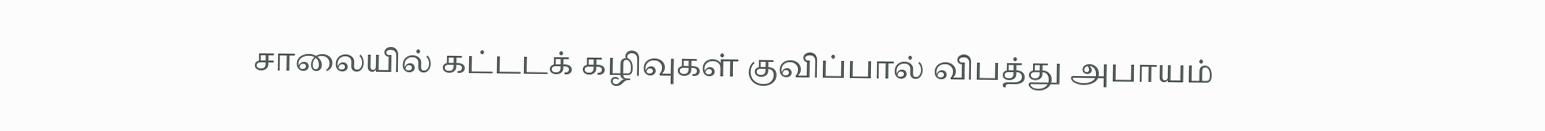சாலையில் கட்டடக் கழிவுகள் குவிப்பால் விபத்து அபாயம்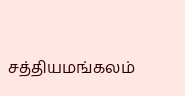சத்தியமங்கலம்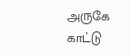அருகே காட்டு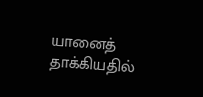யானைத் தாக்கியதில்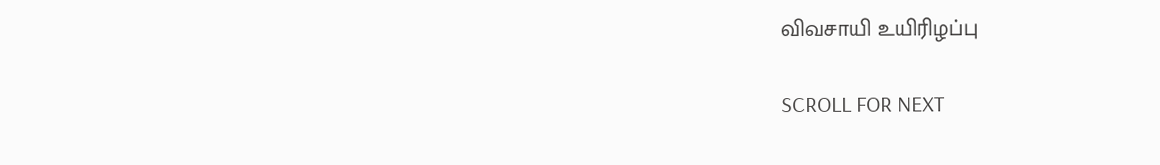விவசாயி உயிரிழப்பு

SCROLL FOR NEXT